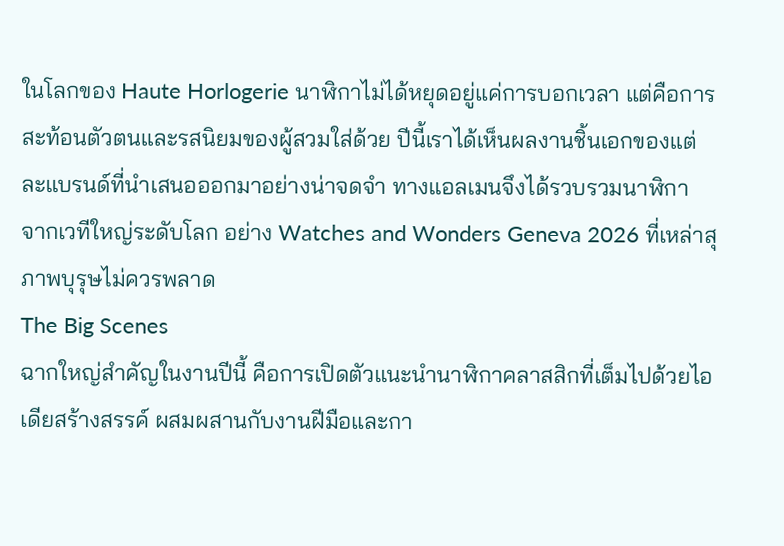ในโลกของ Haute Horlogerie นาฬิกาไม่ได้หยุดอยู่แค่การบอกเวลา แต่คือการสะท้อนตัวตนและรสนิยมของผู้สวมใส่ด้วย ปีนี้เราได้เห็นผลงานชิ้นเอกของแต่ละแบรนด์ที่นำเสนอออกมาอย่างน่าจดจำ ทางแอลเมนจึงได้รวบรวมนาฬิกา จากเวทีใหญ่ระดับโลก อย่าง Watches and Wonders Geneva 2026 ที่เหล่าสุภาพบุรุษไม่ควรพลาด
The Big Scenes
ฉากใหญ่สำคัญในงานปีนี้ คือการเปิดตัวแนะนำนาฬิกาคลาสสิกที่เต็มไปด้วยไอเดียสร้างสรรค์ ผสมผสานกับงานฝีมือและกา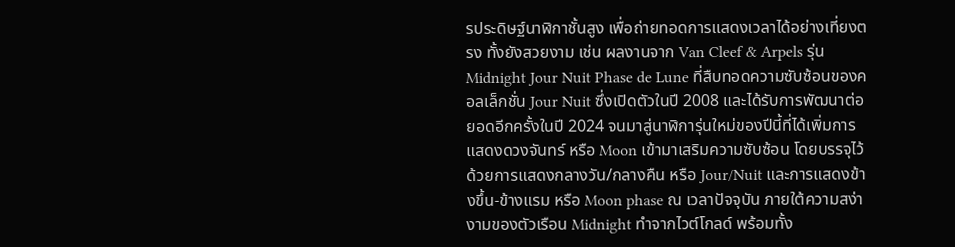รประดิษฐ์นาฬิกาชั้นสูง เพื่อถ่ายทอดการแสดงเวลาได้อย่างเที่ยงตรง ทั้งยังสวยงาม เช่น ผลงานจาก Van Cleef & Arpels รุ่น Midnight Jour Nuit Phase de Lune ที่สืบทอดความซับซ้อนของคอลเล็กชั่น Jour Nuit ซึ่งเปิดตัวในปี 2008 และได้รับการพัฒนาต่อยอดอีกครั้งในปี 2024 จนมาสู่นาฬิการุ่นใหม่ของปีนี้ที่ได้เพิ่มการแสดงดวงจันทร์ หรือ Moon เข้ามาเสริมความซับซ้อน โดยบรรจุไว้ด้วยการแสดงกลางวัน/กลางคืน หรือ Jour/Nuit และการแสดงข้างขึ้น-ข้างแรม หรือ Moon phase ณ เวลาปัจจุบัน ภายใต้ความสง่างามของตัวเรือน Midnight ทำจากไวต์โกลด์ พร้อมทั้ง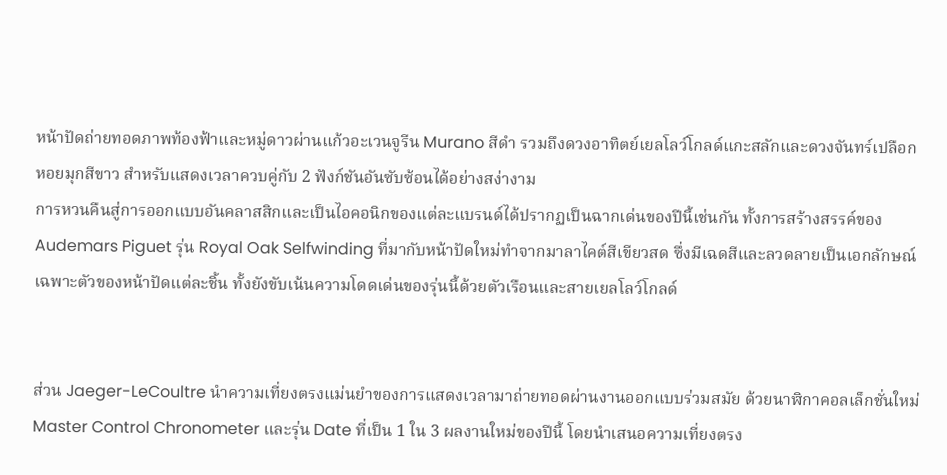หน้าปัดถ่ายทอดภาพท้องฟ้าและหมู่ดาวผ่านแก้วอะเวนจูรีน Murano สีดำ รวมถึงดวงอาทิตย์เยลโลว์โกลด์แกะสลักและดวงจันทร์เปลือกหอยมุกสีขาว สำหรับแสดงเวลาควบคู่กับ 2 ฟังก์ชันอันซับซ้อนได้อย่างสง่างาม
การหวนคืนสู่การออกแบบอันคลาสสิกและเป็นไอคอนิกของแต่ละแบรนด์ได้ปรากฏเป็นฉากเด่นของปีนี้เช่นกัน ทั้งการสร้างสรรค์ของ Audemars Piguet รุ่น Royal Oak Selfwinding ที่มากับหน้าปัดใหม่ทำจากมาลาไคต์สีเขียวสด ซึ่งมีเฉดสีและลวดลายเป็นเอกลักษณ์เฉพาะตัวของหน้าปัดแต่ละชิ้น ทั้งยังขับเน้นความโดดเด่นของรุ่นนี้ด้วยตัวเรือนและสายเยลโลว์โกลด์


ส่วน Jaeger-LeCoultre นำความเที่ยงตรงแม่นยำของการแสดงเวลามาถ่ายทอดผ่านงานออกแบบร่วมสมัย ด้วยนาฬิกาคอลเล็กชั่นใหม่ Master Control Chronometer และรุ่น Date ที่เป็น 1 ใน 3 ผลงานใหม่ของปีนี้ โดยนำเสนอความเที่ยงตรง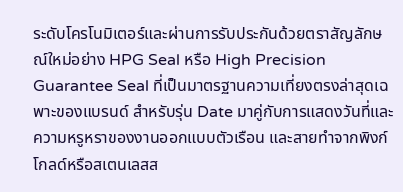ระดับโครโนมิเตอร์และผ่านการรับประกันด้วยตราสัญลักษณ์ใหม่อย่าง HPG Seal หรือ High Precision Guarantee Seal ที่เป็นมาตรฐานความเที่ยงตรงล่าสุดเฉพาะของแบรนด์ สำหรับรุ่น Date มาคู่กับการแสดงวันที่และความหรูหราของงานออกแบบตัวเรือน และสายทำจากพิงก์โกลด์หรือสเตนเลสส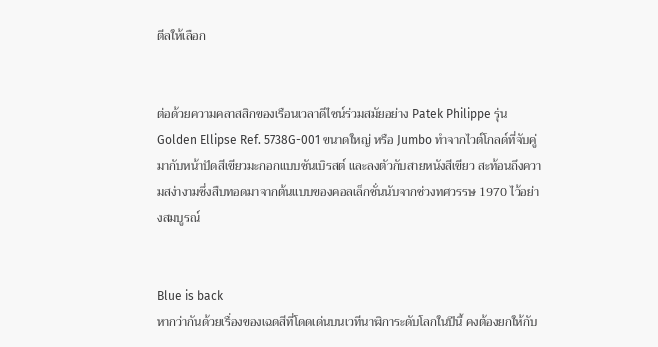ตีลให้เลือก


ต่อด้วยความคลาสสิกของเรือนเวลาดีไซน์ร่วมสมัยอย่าง Patek Philippe รุ่น Golden Ellipse Ref. 5738G-001 ขนาดใหญ่ หรือ Jumbo ทำจากไวต์โกลด์ที่จับคู่มากับหน้าปัดสีเขียวมะกอกแบบซันเบิรสต์ และลงตัวกับสายหนังสีเขียว สะท้อนถึงความสง่างามซึ่งสืบทอดมาจากต้นแบบของคอลเล็กชั่นนับจากช่วงทศวรรษ 1970 ไว้อย่างสมบูรณ์


Blue is back
หากว่ากันด้วยเรื่องของเฉดสีที่โดดเด่นบนเวทีนาฬิการะดับโลกในปีนี้ คงต้องยกให้กับ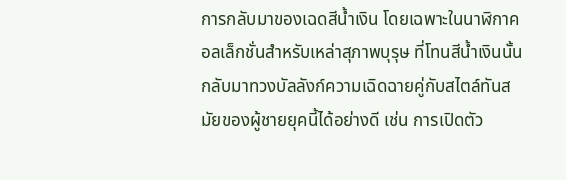การกลับมาของเฉดสีน้ำเงิน โดยเฉพาะในนาฬิกาคอลเล็กชั่นสำหรับเหล่าสุภาพบุรุษ ที่โทนสีน้ำเงินนั้นกลับมาทวงบัลลังก์ความเฉิดฉายคู่กับสไตล์ทันสมัยของผู้ชายยุคนี้ได้อย่างดี เช่น การเปิดตัว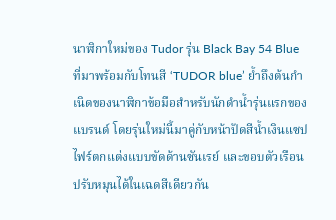นาฬิกาใหม่ของ Tudor รุ่น Black Bay 54 Blue ที่มาพร้อมกับโทนสี ‘TUDOR blue’ ย้ำถึงต้นกำเนิดของนาฬิกาข้อมือสำหรับนักดำน้ำรุ่นแรกของแบรนด์ โดยรุ่นใหม่นี้มาคู่กับหน้าปัดสีน้ำเงินแซปไฟร์ตกแต่งแบบขัดด้านซันเรย์ และขอบตัวเรือนปรับหมุนได้ในเฉดสีเดียวกัน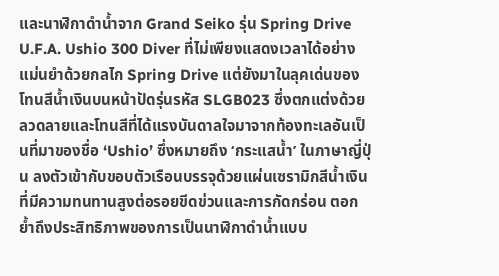และนาฬิกาดำน้ำจาก Grand Seiko รุ่น Spring Drive U.F.A. Ushio 300 Diver ที่ไม่เพียงแสดงเวลาได้อย่างแม่นยำด้วยกลไก Spring Drive แต่ยังมาในลุคเด่นของโทนสีน้ำเงินบนหน้าปัดรุ่นรหัส SLGB023 ซึ่งตกแต่งด้วยลวดลายและโทนสีที่ได้แรงบันดาลใจมาจากท้องทะเลอันเป็นที่มาของชื่อ ‘Ushio’ ซึ่งหมายถึง ‘กระแสน้ำ’ ในภาษาญี่ปุ่น ลงตัวเข้ากับขอบตัวเรือนบรรจุด้วยแผ่นเซรามิกสีน้ำเงินที่มีความทนทานสูงต่อรอยขีดข่วนและการกัดกร่อน ตอกย้ำถึงประสิทธิภาพของการเป็นนาฬิกาดำน้ำแบบ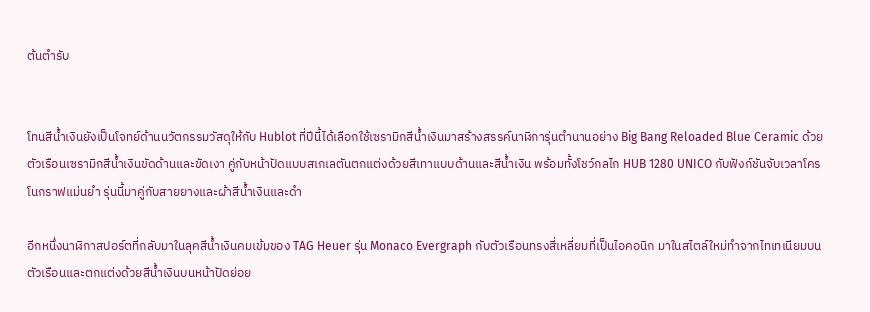ต้นตำรับ


โทนสีน้ำเงินยังเป็นโจทย์ด้านนวัตกรรมวัสดุให้กับ Hublot ที่ปีนี้ได้เลือกใช้เซรามิกสีน้ำเงินมาสร้างสรรค์นาฬิการุ่นตำนานอย่าง Big Bang Reloaded Blue Ceramic ด้วยตัวเรือนเซรามิกสีน้ำเงินขัดด้านและขัดเงา คู่กับหน้าปัดแบบสเกเลตันตกแต่งด้วยสีเทาแบบด้านและสีน้ำเงิน พร้อมทั้งโชว์กลไก HUB 1280 UNICO กับฟังก์ชันจับเวลาโครโนกราฟแม่นยำ รุ่นนี้มาคู่กับสายยางและผ้าสีน้ำเงินและดำ

อีกหนึ่งนาฬิกาสปอร์ตที่กลับมาในลุคสีน้ำเงินคมเข้มของ TAG Heuer รุ่น Monaco Evergraph กับตัวเรือนทรงสี่เหลี่ยมที่เป็นไอคอนิก มาในสไตล์ใหม่ทำจากไทเทเนียมบนตัวเรือนและตกแต่งด้วยสีน้ำเงินบนหน้าปัดย่อย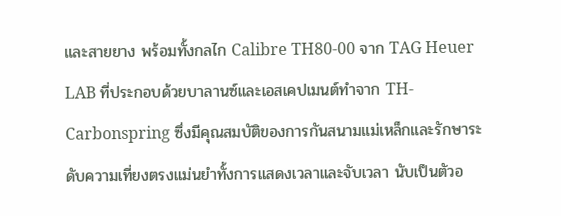และสายยาง พร้อมทั้งกลไก Calibre TH80-00 จาก TAG Heuer LAB ที่ประกอบด้วยบาลานซ์และเอสเคปเมนต์ทำจาก TH-Carbonspring ซึ่งมีคุณสมบัติของการกันสนามแม่เหล็กและรักษาระดับความเที่ยงตรงแม่นยำทั้งการแสดงเวลาและจับเวลา นับเป็นตัวอ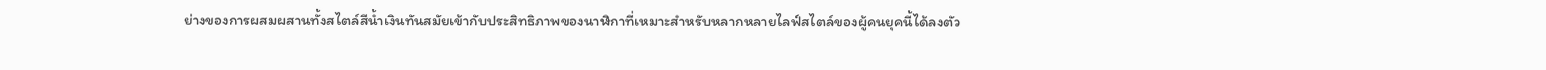ย่างของการผสมผสานทั้งสไตล์สีน้ำเงินทันสมัยเข้ากับประสิทธิภาพของนาฬิกาที่เหมาะสำหรับหลากหลายไลฟ์สไตล์ของผู้คนยุคนี้ได้ลงตัว